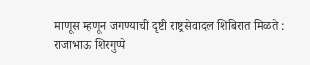माणूस म्हणून जगण्याची दृष्टी राष्ट्रसेवादल शिबिरात मिळते : राजाभाऊ शिरगुप्पे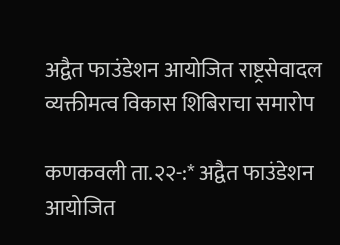अद्वैत फाउंडेशन आयोजित राष्ट्रसेवादल व्यक्तीमत्व विकास शिबिराचा समारोप

कणकवली ता.२२-:* अद्वैत फाउंडेशन आयोजित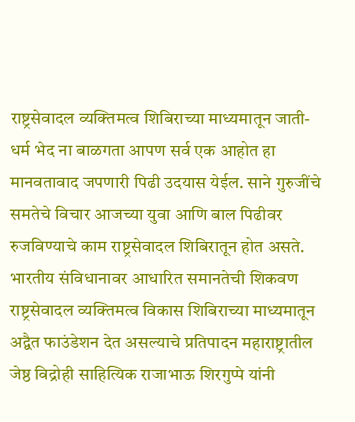राष्ट्रसेवादल व्यक्तिमत्व शिबिराच्या माध्यमातून जाती- धर्म भेद ना बाळगता आपण सर्व एक आहोत हा मानवतावाद जपणारी पिढी उदयास येईल. साने गुरुजींचे समतेचे विचार आजच्या युवा आणि बाल पिढीवर रुजविण्याचे काम राष्ट्रसेवादल शिबिरातून होत असते. भारतीय संविधानावर आधारित समानतेची शिकवण राष्ट्रसेवादल व्यक्तिमत्व विकास शिबिराच्या माध्यमातून अद्वैत फाउंडेशन देत असल्याचे प्रतिपादन महाराष्ट्रातील जेष्ठ विद्रोही साहित्यिक राजाभाऊ शिरगुप्पे यांनी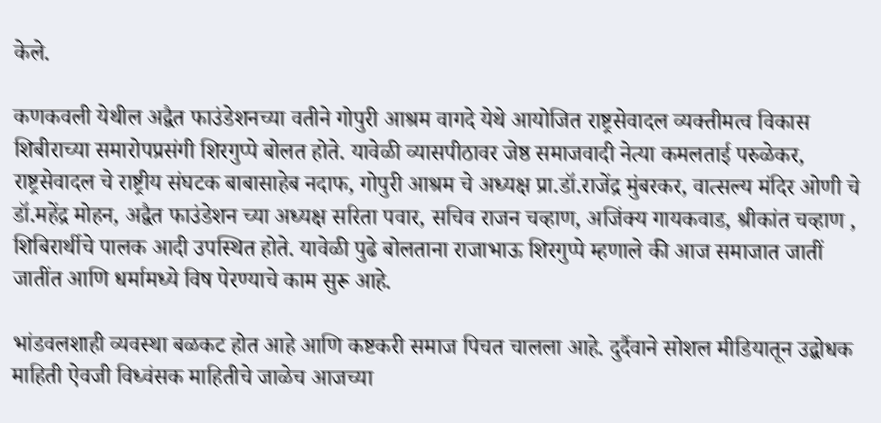केले.

कणकवली येथील अद्वैत फाउंडेशनच्या वतीने गोपुरी आश्रम वागदे येथे आयोजित राष्ट्रसेवादल व्यक्तीमत्व विकास शिबीराच्या समारोपप्रसंगी शिरगुप्पे बोलत होते. यावेळी व्यासपीठावर जेष्ठ समाजवादी नेत्या कमलताई परुळेकर, राष्ट्रसेवादल चे राष्ट्रीय संघटक बाबासाहेब नदाफ, गोपुरी आश्रम चे अध्यक्ष प्रा.डॉ.राजेंद्र मुंबरकर, वात्सल्य मंदिर ओणी चे डॉ.महेंद्र मोहन, अद्वैत फाउंडेशन च्या अध्यक्ष सरिता पवार, सचिव राजन चव्हाण, अजिंक्य गायकवाड, श्रीकांत चव्हाण , शिबिरार्थीचे पालक आदी उपस्थित होते. यावेळी पुढे बोलताना राजाभाऊ शिरगुप्पे म्हणाले की आज समाजात जातीं जातींत आणि धर्मामध्ये विष पेरण्याचे काम सुरू आहे.

भांडवलशाही व्यवस्था बळकट होत आहे आणि कष्टकरी समाज पिचत चालला आहे. दुर्दैवाने सोशल मीडियातून उद्बोधक माहिती ऐवजी विध्वंसक माहितीचे जाळेच आजच्या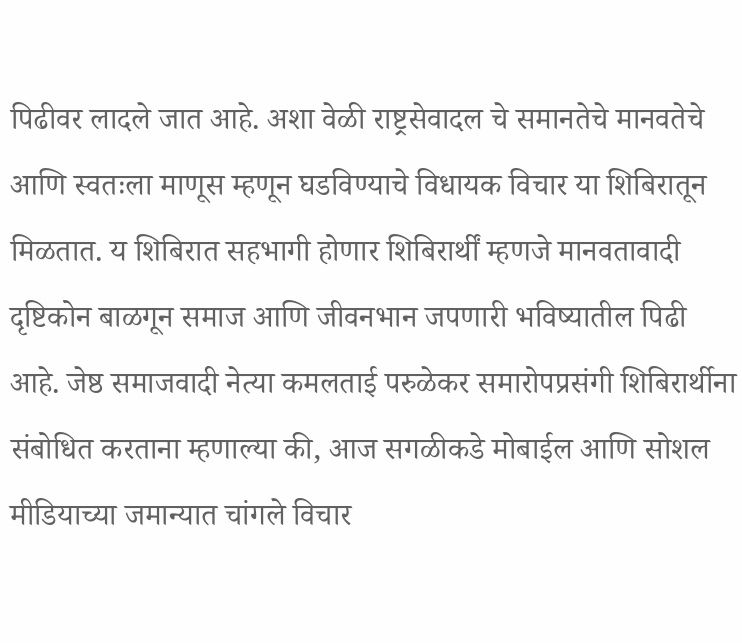पिढीवर लादले जात आहे. अशा वेळी राष्ट्रसेवादल चे समानतेचे मानवतेचे आणि स्वतःला माणूस म्हणून घडविण्याचे विधायक विचार या शिबिरातून मिळतात. य शिबिरात सहभागी होणार शिबिरार्थीं म्हणजे मानवतावादी दृष्टिकोन बाळगून समाज आणि जीवनभान जपणारी भविष्यातील पिढी आहे. जेष्ठ समाजवादी नेत्या कमलताई परुळेकर समारोपप्रसंगी शिबिरार्थीना संबोधित करताना म्हणाल्या की, आज सगळीकडे मोबाईल आणि सोशल मीडियाच्या जमान्यात चांगले विचार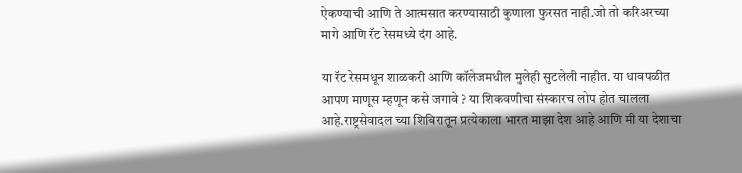ऐकण्याची आणि ते आत्मसात करण्यासाठी कुणाला फुरसत नाही.जो तो करिअरच्या मागे आणि रॅट रेसमध्ये दंग आहे.

या रॅट रेसमधून शाळकरी आणि कॉलेजमधील मुलेही सुटलेली नाहीत. या धावपळीत आपण माणूस म्हणून कसे जगावे ? या शिकवणीचा संस्कारच लोप होत चालला आहे.राष्ट्रसेवादल च्या शिबिरातून प्रत्येकाला भारत माझा देश आहे आणि मी या देशाचा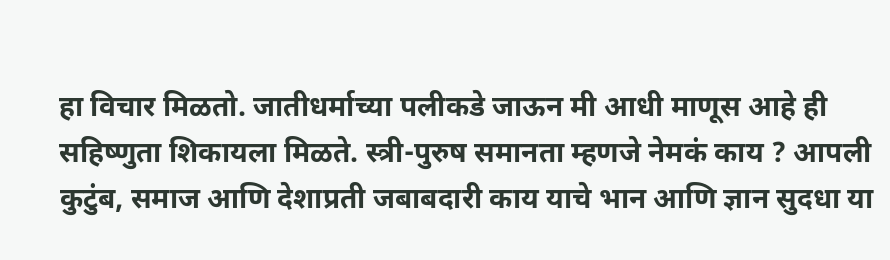हा विचार मिळतो. जातीधर्माच्या पलीकडे जाऊन मी आधी माणूस आहे ही सहिष्णुता शिकायला मिळते. स्त्री-पुरुष समानता म्हणजे नेमकं काय ? आपली कुटुंब, समाज आणि देशाप्रती जबाबदारी काय याचे भान आणि ज्ञान सुदधा या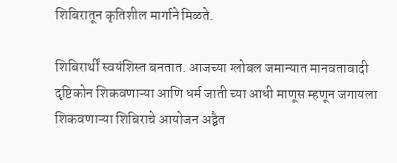शिबिरातून कृतिशील मार्गाने मिळते.

शिबिरार्थीं स्वयंशिस्त बनतात. आजच्या ग्लोबल जमान्यात मानवतावादी दृष्टिकोन शिकवणाऱ्या आणि धर्म जाती च्या आधी माणूस म्हणून जगायला शिकवणाऱ्या शिबिराचे आयोजन अद्वैत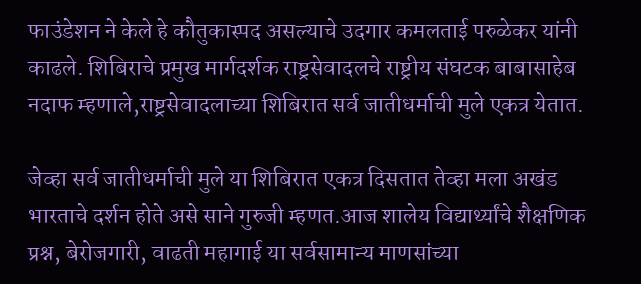फाउंडेशन ने केले हे कौतुकास्पद असल्याचे उदगार कमलताई परुळेकर यांनी काढले. शिबिराचे प्रमुख मार्गदर्शक राष्ट्रसेवादलचे राष्ट्रीय संघटक बाबासाहेब नदाफ म्हणाले,राष्ट्रसेवादलाच्या शिबिरात सर्व जातीधर्माची मुले एकत्र येतात.

जेव्हा सर्व जातीधर्माची मुले या शिबिरात एकत्र दिसतात तेव्हा मला अखंड भारताचे दर्शन होते असे साने गुरुजी म्हणत.आज शालेय विद्यार्थ्यांचे शैक्षणिक प्रश्न, बेरोजगारी, वाढती महागाई या सर्वसामान्य माणसांच्या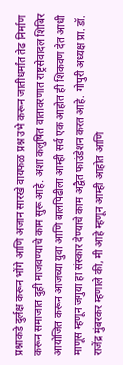प्रश्नाकडे दुर्लक्ष करून भोंगे आणि अजान सारखे वायफळ प्रश्न उभे करून जातीधर्मांत तेढ निर्माण करून समाजात दुही माजवण्याचे काम सुरू आहे. अशा कलुषित वातावरणात राष्ट्रसेवादल शिबिर आयोजित करून आजच्या युवा आणि बालपिढीला आम्ही सर्व एक आहोत ही शिकवण देत आधी माणूस म्हणून जगुया हा संस्कार देण्याचे काम अद्वैत फाउंडेशन करत आहे. गोपुरी अध्यक्ष प्रा. डॉ. राजेंद्र मुंबरकर म्हणाले की, मी आहे म्हणून आम्ही आहोत आणि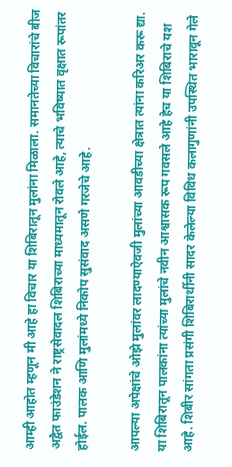आम्ही आहोत म्हणून मी आहे हा विचार या शिबिरातून मुलांना मिळाला. समानतेच्या विचारांचे बीज अद्वैत फाउंडेशन ने राष्ट्रसेवादल शिबिराच्या माध्यमातून रोवले आहे, त्याचे भविष्यात वृक्षात रूपांतर होईल. पालक आणि मुलांमध्ये निकोप सुसंवाद असणे गरजेचे आहे.

आपल्या अपेक्षांचे ओझे मुलांवर लादण्याऐवजी मुलांच्या आवडीच्या क्षेत्रात त्यांना करिअर करू द्या. या शिबिरातून पालकांना त्यांच्या मुलांचे नवीन आश्वासक रूप गवसले आहे हेच या शिबिराचे यश आहे. शिबीर सांगता प्रसंगी शिबिरार्थीनी सादर केलेल्या विविध कलागुणांनी उपस्थित भारावून गेले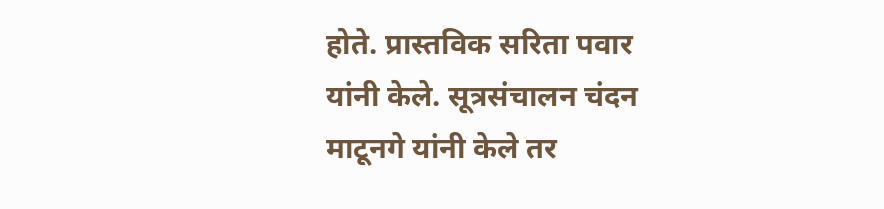होते. प्रास्तविक सरिता पवार यांनी केले. सूत्रसंचालन चंदन माटूनगे यांनी केले तर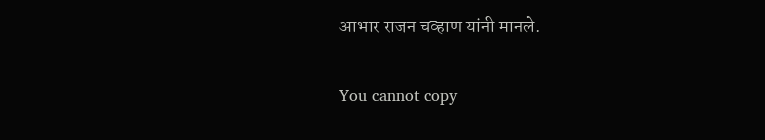आभार राजन चव्हाण यांनी मानले.

You cannot copy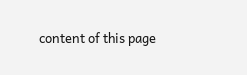content of this page